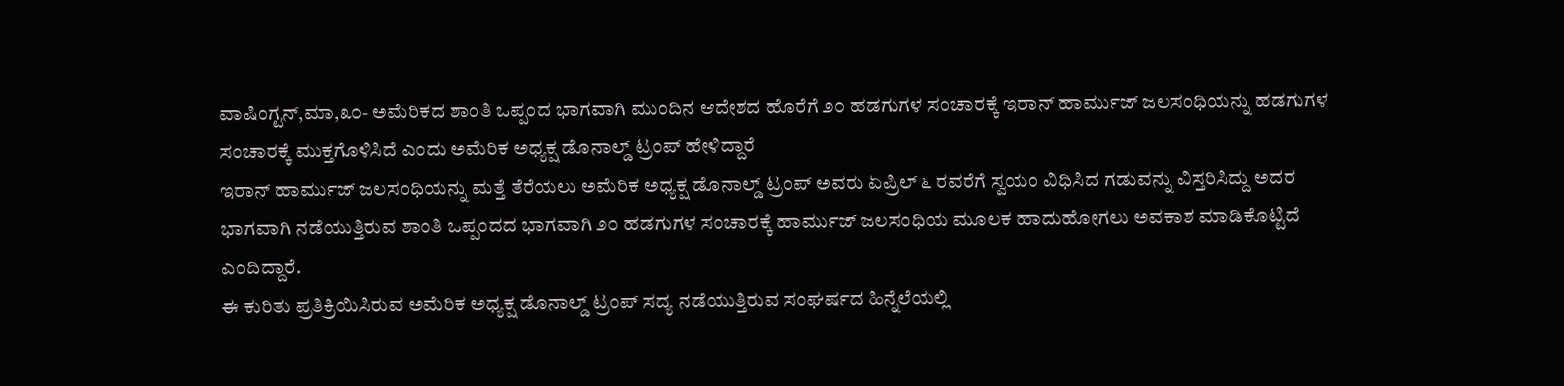ವಾಷಿಂಗ್ಟನ್,ಮಾ,೩೦- ಅಮೆರಿಕದ ಶಾಂತಿ ಒಪ್ಪಂದ ಭಾಗವಾಗಿ ಮುಂದಿನ ಆದೇಶದ ಹೊರೆಗೆ ೨೦ ಹಡಗುಗಳ ಸಂಚಾರಕ್ಕೆ ಇರಾನ್ ಹಾರ್ಮುಜ್ ಜಲಸಂಧಿಯನ್ನು ಹಡಗುಗಳ ಸಂಚಾರಕ್ಕೆ ಮುಕ್ತಗೊಳಿಸಿದೆ ಎಂದು ಅಮೆರಿಕ ಅಧ್ಯಕ್ಷ ಡೊನಾಲ್ಡ್ ಟ್ರಂಪ್ ಹೇಳಿದ್ದಾರೆ
ಇರಾನ್ ಹಾರ್ಮುಜ್ ಜಲಸಂಧಿಯನ್ನು ಮತ್ತೆ ತೆರೆಯಲು ಅಮೆರಿಕ ಅಧ್ಯಕ್ಷ ಡೊನಾಲ್ಡ್ ಟ್ರಂಪ್ ಅವರು ಏಪ್ರಿಲ್ ೬ ರವರೆಗೆ ಸ್ವಯಂ ವಿಧಿಸಿದ ಗಡುವನ್ನು ವಿಸ್ತರಿಸಿದ್ದು ಅದರ ಭಾಗವಾಗಿ ನಡೆಯುತ್ತಿರುವ ಶಾಂತಿ ಒಪ್ಪಂದದ ಭಾಗವಾಗಿ ೨೦ ಹಡಗುಗಳ ಸಂಚಾರಕ್ಕೆ ಹಾರ್ಮುಜ್ ಜಲಸಂಧಿಯ ಮೂಲಕ ಹಾದುಹೋಗಲು ಅವಕಾಶ ಮಾಡಿಕೊಟ್ಟಿದೆ ಎಂದಿದ್ದಾರೆ.
ಈ ಕುರಿತು ಪ್ರತಿಕ್ರಿಯಿಸಿರುವ ಅಮೆರಿಕ ಅಧ್ಯಕ್ಷ ಡೊನಾಲ್ಡ್ ಟ್ರಂಪ್ ಸದ್ಯ ನಡೆಯುತ್ತಿರುವ ಸಂಘರ್ಷದ ಹಿನ್ನೆಲೆಯಲ್ಲಿ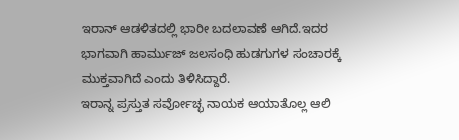ಇರಾನ್ ಆಡಳಿತದಲ್ಲಿ ಭಾರೀ ಬದಲಾವಣೆ ಆಗಿದೆ.ಇದರ ಭಾಗವಾಗಿ ಹಾರ್ಮುಜ್ ಜಲಸಂಧಿ ಹುಡಗುಗಳ ಸಂಚಾರಕ್ಕೆ ಮುಕ್ತವಾಗಿದೆ ಎಂದು ತಿಳಿಸಿದ್ದಾರೆ.
ಇರಾನ್ನ ಪ್ರಸ್ತುತ ಸರ್ವೋಚ್ಛ ನಾಯಕ ಆಯಾತೊಲ್ಲ ಆಲಿ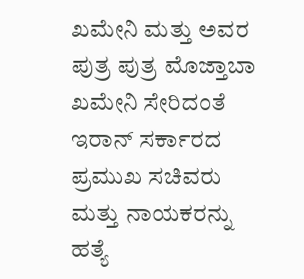ಖಮೇನಿ ಮತ್ತು ಅವರ ಪುತ್ರ ಪುತ್ರ ಮೊಜ್ತಾಬಾ ಖಮೇನಿ ಸೇರಿದಂತೆ ಇರಾನ್ ಸರ್ಕಾರದ ಪ್ರಮುಖ ಸಚಿವರು ಮತ್ತು ನಾಯಕರನ್ನು ಹತ್ಯೆ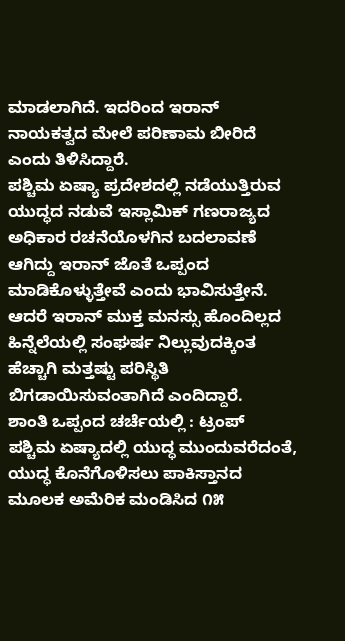ಮಾಡಲಾಗಿದೆ. ಇದರಿಂದ ಇರಾನ್ ನಾಯಕತ್ವದ ಮೇಲೆ ಪರಿಣಾಮ ಬೀರಿದೆ ಎಂದು ತಿಳಿಸಿದ್ದಾರೆ.
ಪಶ್ಚಿಮ ಏಷ್ಯಾ ಪ್ರದೇಶದಲ್ಲಿ ನಡೆಯುತ್ತಿರುವ ಯುದ್ಧದ ನಡುವೆ ಇಸ್ಲಾಮಿಕ್ ಗಣರಾಜ್ಯದ ಅಧಿಕಾರ ರಚನೆಯೊಳಗಿನ ಬದಲಾವಣೆ ಆಗಿದ್ದು ಇರಾನ್ ಜೊತೆ ಒಪ್ಪಂದ ಮಾಡಿಕೊಳ್ಳುತ್ತೇವೆ ಎಂದು ಭಾವಿಸುತ್ತೇನೆ. ಆದರೆ ಇರಾನ್ ಮುಕ್ತ ಮನಸ್ಸು ಹೊಂದಿಲ್ಲದ ಹಿನ್ನೆಲೆಯಲ್ಲಿ ಸಂಘರ್ಷ ನಿಲ್ಲುವುದಕ್ಕಿಂತ ಹೆಚ್ಚಾಗಿ ಮತ್ತಷ್ಟು ಪರಿಸ್ಥಿತಿ ಬಿಗಡಾಯಿಸುವಂತಾಗಿದೆ ಎಂದಿದ್ದಾರೆ.
ಶಾಂತಿ ಒಪ್ಪಂದ ಚರ್ಚೆಯಲ್ಲಿ : ಟ್ರಂಪ್
ಪಶ್ಚಿಮ ಏಷ್ಯಾದಲ್ಲಿ ಯುದ್ಧ ಮುಂದುವರೆದಂತೆ, ಯುದ್ಧ ಕೊನೆಗೊಳಿಸಲು ಪಾಕಿಸ್ತಾನದ ಮೂಲಕ ಅಮೆರಿಕ ಮಂಡಿಸಿದ ೧೫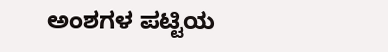ಅಂಶಗಳ ಪಟ್ಟಿಯ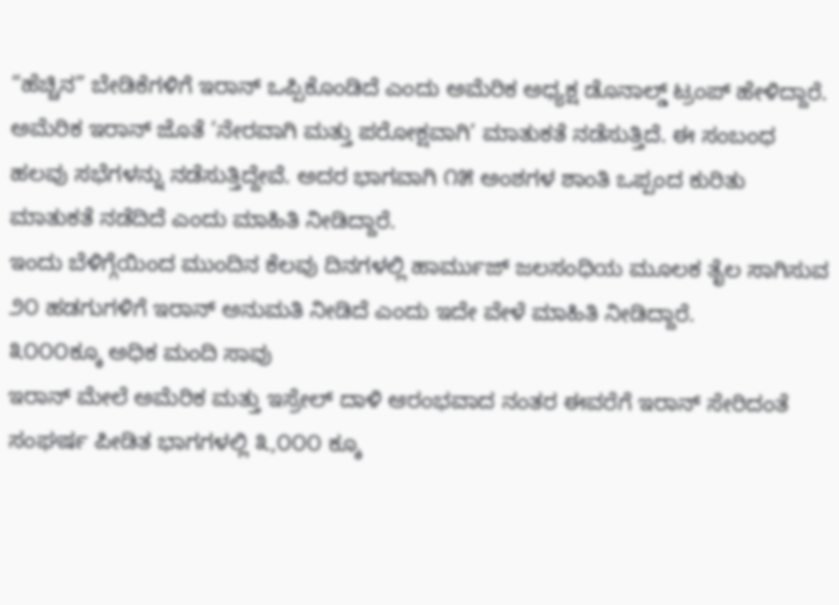“ಹೆಚ್ಚಿನ” ಬೇಡಿಕೆಗಳಿಗೆ ಇರಾನ್ ಒಪ್ಪಿಕೊಂಡಿದೆ ಎಂದು ಅಮೆರಿಕ ಅಧ್ಯಕ್ಷ ಡೊನಾಲ್ಡ್ ಟ್ರಂಪ್ ಹೇಳಿದ್ದಾರೆ.
ಅಮೆರಿಕ ಇರಾನ್ ಜೊತೆ ’ನೇರವಾಗಿ ಮತ್ತು ಪರೋಕ್ಷವಾಗಿ’ ಮಾತುಕತೆ ನಡೆಸುತ್ತಿದೆ. ಈ ಸಂಬಂಧ ಹಲವು ಸಭೆಗಳನ್ನು ನಡೆಸುತ್ತಿದ್ದೇವೆ. ಅದರ ಭಾಗವಾಗಿ ೧೫ ಅಂಶಗಳ ಶಾಂತಿ ಒಪ್ಪಂದ ಕುರಿತು ಮಾತುಕತೆ ನಡೆದಿದೆ ಎಂದು ಮಾಹಿತಿ ನೀಡಿದ್ದಾರೆ.
ಇಂದು ಬೆಳಿಗ್ಗೆಯಿಂದ ಮುಂದಿನ ಕೆಲವು ದಿನಗಳಲ್ಲಿ ಹಾರ್ಮುಜ್ ಜಲಸಂಧಿಯ ಮೂಲಕ ತೈಲ ಸಾಗಿಸುವ ೨೦ ಹಡಗುಗಳಿಗೆ ಇರಾನ್ ಅನುಮತಿ ನೀಡಿದೆ ಎಂದು ಇದೇ ವೇಳೆ ಮಾಹಿತಿ ನೀಡಿದ್ದಾರೆ.
೩೦೦೦ಕ್ಕೂ ಅಧಿಕ ಮಂದಿ ಸಾವು
ಇರಾನ್ ಮೇಲೆ ಅಮೆರಿಕ ಮತ್ತು ಇಸ್ರೇಲ್ ದಾಳಿ ಆರಂಭವಾದ ನಂತರ ಈವರೆಗೆ ಇರಾನ್ ಸೇರಿದಂತೆ ಸಂಘರ್ಷ ಪೀಡಿತ ಭಾಗಗಳಲ್ಲಿ ೩,೦೦೦ ಕ್ಕೂ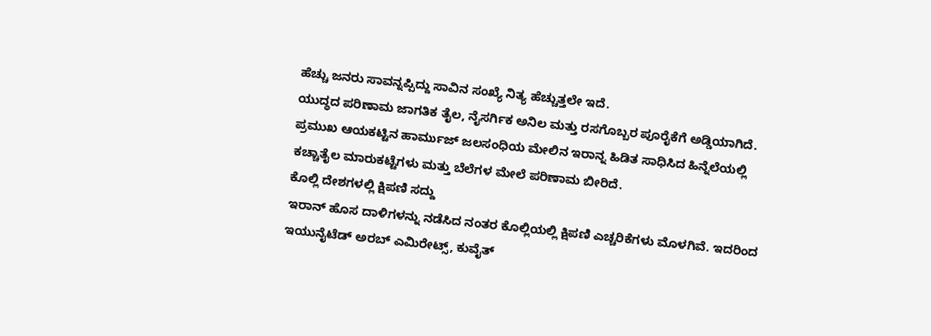ಹೆಚ್ಚು ಜನರು ಸಾವನ್ನಪ್ಪಿದ್ದು ಸಾವಿನ ಸಂಖ್ಯೆ ನಿತ್ಯ ಹೆಚ್ಚುತ್ತಲೇ ಇದೆ.
ಯುದ್ಧದ ಪರಿಣಾಮ ಜಾಗತಿಕ ತೈಲ, ನೈಸರ್ಗಿಕ ಅನಿಲ ಮತ್ತು ರಸಗೊಬ್ಬರ ಪೂರೈಕೆಗೆ ಅಡ್ಡಿಯಾಗಿದೆ. ಪ್ರಮುಖ ಆಯಕಟ್ಟಿನ ಹಾರ್ಮುಜ್ ಜಲಸಂಧಿಯ ಮೇಲಿನ ಇರಾನ್ನ ಹಿಡಿತ ಸಾಧಿಸಿದ ಹಿನ್ನೆಲೆಯಲ್ಲಿ ಕಚ್ಚಾತೈಲ ಮಾರುಕಟ್ಟೆಗಳು ಮತ್ತು ಬೆಲೆಗಳ ಮೇಲೆ ಪರಿಣಾಮ ಬೀರಿದೆ.
ಕೊಲ್ಲಿ ದೇಶಗಳಲ್ಲಿ ಕ್ಷಿಪಣಿ ಸದ್ದು
ಇರಾನ್ ಹೊಸ ದಾಳಿಗಳನ್ನು ನಡೆಸಿದ ನಂತರ ಕೊಲ್ಲಿಯಲ್ಲಿ ಕ್ಷಿಪಣಿ ಎಚ್ಚರಿಕೆಗಳು ಮೊಳಗಿವೆ. ಇದರಿಂದ ಇಯುನೈಟೆಡ್ ಅರಬ್ ಎಮಿರೇಟ್ಸ್, ಕುವೈತ್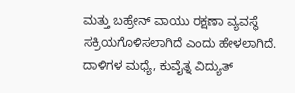ಮತ್ತು ಬಹ್ರೇನ್ ವಾಯು ರಕ್ಷಣಾ ವ್ಯವಸ್ಥೆ ಸಕ್ರಿಯಗೊಳಿಸಲಾಗಿದೆ ಎಂದು ಹೇಳಲಾಗಿದೆ.
ದಾಳಿಗಳ ಮಧ್ಯೆ, ಕುವೈತ್ನ ವಿದ್ಯುತ್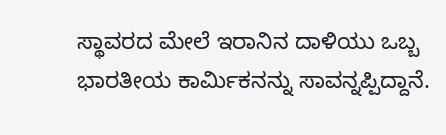ಸ್ಥಾವರದ ಮೇಲೆ ಇರಾನಿನ ದಾಳಿಯು ಒಬ್ಬ ಭಾರತೀಯ ಕಾರ್ಮಿಕನನ್ನು ಸಾವನ್ನಪ್ಪಿದ್ದಾನೆ.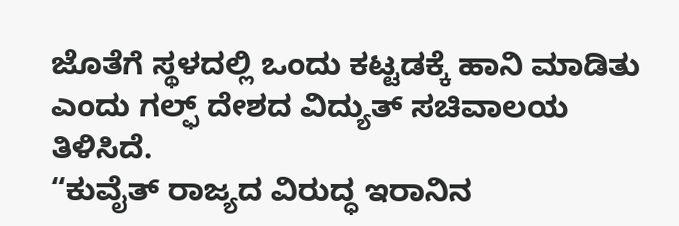ಜೊತೆಗೆ ಸ್ಥಳದಲ್ಲಿ ಒಂದು ಕಟ್ಟಡಕ್ಕೆ ಹಾನಿ ಮಾಡಿತು ಎಂದು ಗಲ್ಫ್ ದೇಶದ ವಿದ್ಯುತ್ ಸಚಿವಾಲಯ ತಿಳಿಸಿದೆ.
“ಕುವೈತ್ ರಾಜ್ಯದ ವಿರುದ್ಧ ಇರಾನಿನ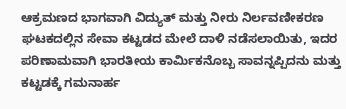ಆಕ್ರಮಣದ ಭಾಗವಾಗಿ ವಿದ್ಯುತ್ ಮತ್ತು ನೀರು ನಿರ್ಲವಣೀಕರಣ ಘಟಕದಲ್ಲಿನ ಸೇವಾ ಕಟ್ಟಡದ ಮೇಲೆ ದಾಳಿ ನಡೆಸಲಾಯಿತು, ಇದರ ಪರಿಣಾಮವಾಗಿ ಭಾರತೀಯ ಕಾರ್ಮಿಕನೊಬ್ಬ ಸಾವನ್ನಪ್ಪಿದನು ಮತ್ತು ಕಟ್ಟಡಕ್ಕೆ ಗಮನಾರ್ಹ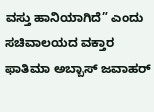ವಸ್ತು ಹಾನಿಯಾಗಿದೆ” ಎಂದು ಸಚಿವಾಲಯದ ವಕ್ತಾರ ಫಾತಿಮಾ ಅಬ್ಬಾಸ್ ಜವಾಹರ್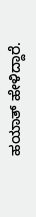ಹಯಾತ್ ಹೇಳಿದ್ದಾರೆ.